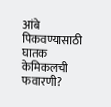आंबे पिकवण्यासाठी घातक केमिकलची फवारणी?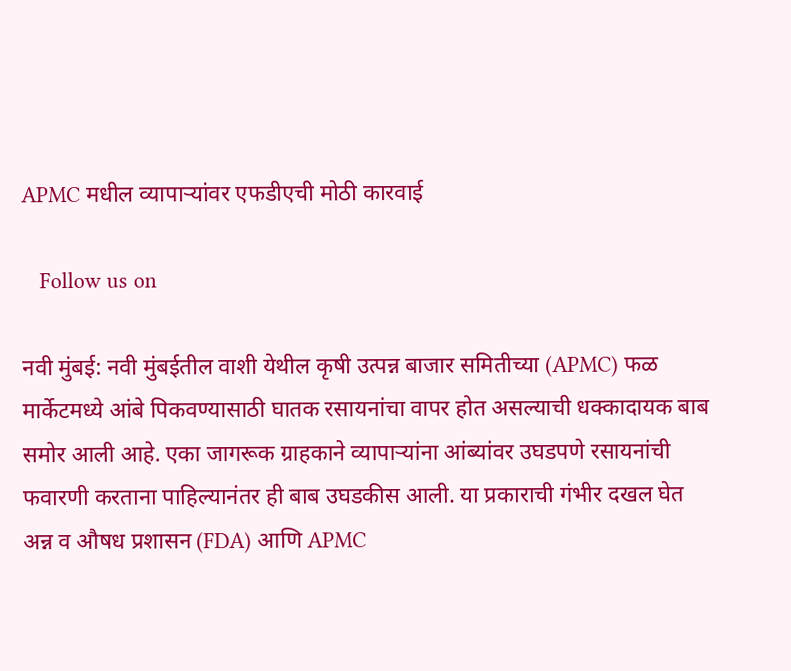APMC मधील व्यापाऱ्यांवर एफडीएची मोठी कारवाई

   Follow us on

नवी मुंबई: नवी मुंबईतील वाशी येथील कृषी उत्पन्न बाजार समितीच्या (APMC) फळ मार्केटमध्ये आंबे पिकवण्यासाठी घातक रसायनांचा वापर होत असल्याची धक्कादायक बाब समोर आली आहे. एका जागरूक ग्राहकाने व्यापाऱ्यांना आंब्यांवर उघडपणे रसायनांची फवारणी करताना पाहिल्यानंतर ही बाब उघडकीस आली. या प्रकाराची गंभीर दखल घेत अन्न व औषध प्रशासन (FDA) आणि APMC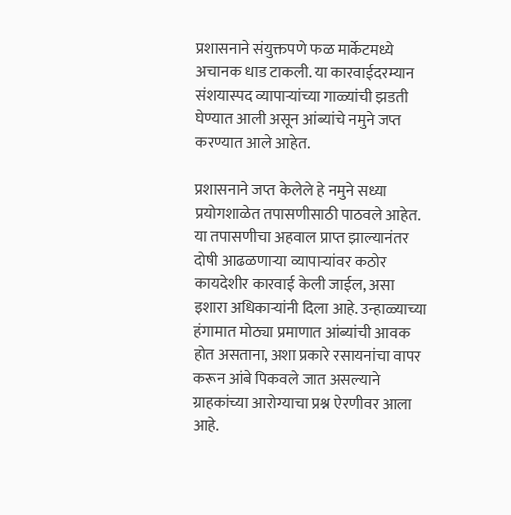प्रशासनाने संयुक्तपणे फळ मार्केटमध्ये अचानक धाड टाकली. या कारवाईदरम्यान संशयास्पद व्यापाऱ्यांच्या गाळ्यांची झडती घेण्यात आली असून आंब्यांचे नमुने जप्त करण्यात आले आहेत.

प्रशासनाने जप्त केलेले हे नमुने सध्या प्रयोगशाळेत तपासणीसाठी पाठवले आहेत. या तपासणीचा अहवाल प्राप्त झाल्यानंतर दोषी आढळणाऱ्या व्यापाऱ्यांवर कठोर कायदेशीर कारवाई केली जाईल, असा इशारा अधिकाऱ्यांनी दिला आहे. उन्हाळ्याच्या हंगामात मोठ्या प्रमाणात आंब्यांची आवक होत असताना, अशा प्रकारे रसायनांचा वापर करून आंबे पिकवले जात असल्याने ग्राहकांच्या आरोग्याचा प्रश्न ऐरणीवर आला आहे.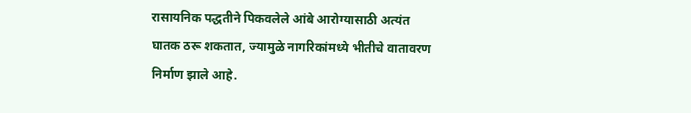रासायनिक पद्धतीने पिकवलेले आंबे आरोग्यासाठी अत्यंत घातक ठरू शकतात, ज्यामुळे नागरिकांमध्ये भीतीचे वातावरण निर्माण झाले आहे.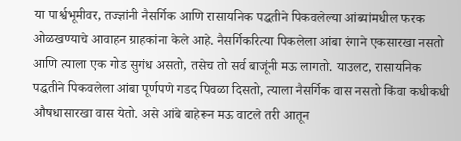या पार्श्वभूमीवर, तज्ज्ञांनी नैसर्गिक आणि रासायनिक पद्धतीने पिकवलेल्या आंब्यांमधील फरक ओळखण्याचे आवाहन ग्राहकांना केले आहे. नैसर्गिकरित्या पिकलेला आंबा रंगाने एकसारखा नसतो आणि त्याला एक गोड सुगंध असतो, तसेच तो सर्व बाजूंनी मऊ लागतो. याउलट, रासायनिक पद्धतीने पिकवलेला आंबा पूर्णपणे गडद पिवळा दिसतो, त्याला नैसर्गिक वास नसतो किंवा कधीकधी औषधासारखा वास येतो. असे आंबे बाहेरून मऊ वाटले तरी आतून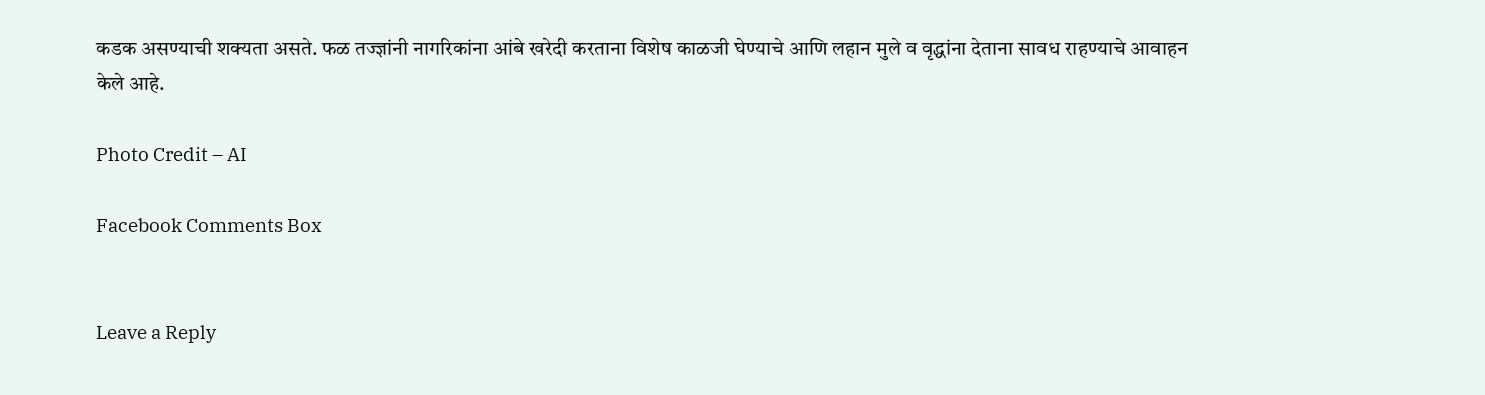कडक असण्याची शक्यता असते. फळ तज्ज्ञांनी नागरिकांना आंबे खरेदी करताना विशेष काळजी घेण्याचे आणि लहान मुले व वृद्धांना देताना सावध राहण्याचे आवाहन केले आहे.

Photo Credit – AI

Facebook Comments Box


Leave a Reply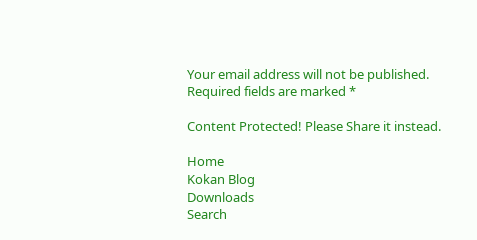Your email address will not be published. Required fields are marked *

Content Protected! Please Share it instead.

Home
Kokan Blog
Downloads
Search